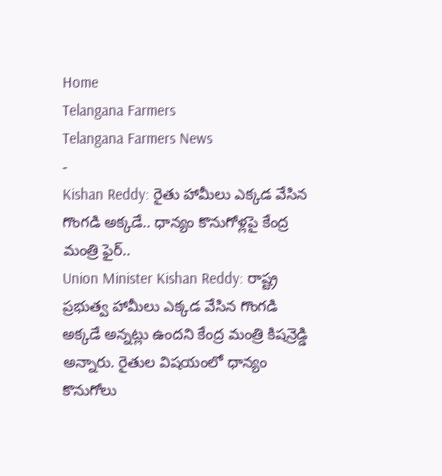Home
Telangana Farmers
Telangana Farmers News
-
Kishan Reddy: రైతు హామీలు ఎక్కడ వేసిన గొంగడి అక్కడే.. ధాన్యం కొనుగోళ్లపై కేంద్ర మంత్రి ఫైర్..
Union Minister Kishan Reddy: రాష్ట్ర ప్రభుత్వ హామీలు ఎక్కడ వేసిన గొంగడి అక్కడే అన్నట్లు ఉందని కేంద్ర మంత్రి కిషన్రెడ్డి అన్నారు. రైతుల విషయంలో ధాన్యం కొనుగోలు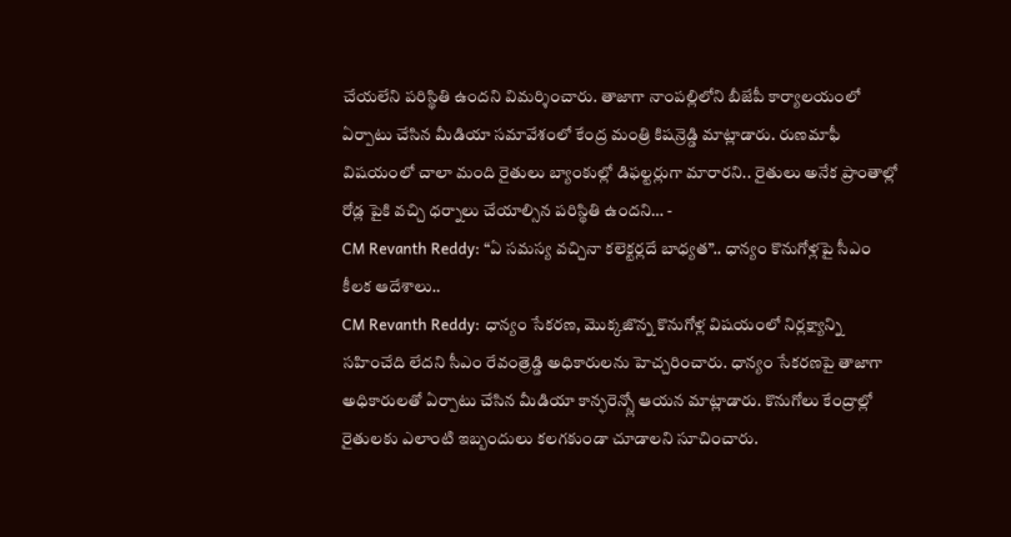చేయలేని పరిస్థితి ఉందని విమర్శించారు. తాజాగా నాంపల్లిలోని బీజేపీ కార్యాలయంలో ఏర్పాటు చేసిన మీడియా సమావేశంలో కేంద్ర మంత్రి కిషన్రెడ్డి మాట్లాడారు. రుణమాఫీ విషయంలో చాలా మంది రైతులు బ్యాంకుల్లో డిఫల్టర్లుగా మారారని.. రైతులు అనేక ప్రాంతాల్లో రోడ్ల పైకి వచ్చి ధర్నాలు చేయాల్సిన పరిస్థితి ఉందని… -
CM Revanth Reddy: “ఏ సమస్య వచ్చినా కలెక్టర్లదే బాధ్యత”.. ధాన్యం కొనుగోళ్లపై సీఎం కీలక ఆదేశాలు..
CM Revanth Reddy: ధాన్యం సేకరణ, మొక్కజొన్న కొనుగోళ్ల విషయంలో నిర్లక్ష్యాన్ని సహించేది లేదని సీఎం రేవంత్రెడ్డి అధికారులను హెచ్చరించారు. ధాన్యం సేకరణపై తాజాగా అధికారులతో ఏర్పాటు చేసిన మీడియా కాన్ఫరెన్స్లో ఆయన మాట్లాడారు. కొనుగోలు కేంద్రాల్లో రైతులకు ఎలాంటి ఇబ్బందులు కలగకుండా చూడాలని సూచించారు.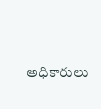అధికారులు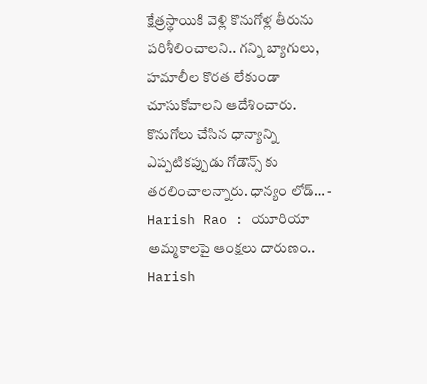క్షేత్రస్థాయికి వెళ్లి కొనుగోళ్ల తీరును పరిశీలించాలని.. గన్ని బ్యాగులు, హమాలీల కొరత లేకుండా చూసుకోవాలని ఆదేశించారు. కొనుగోలు చేసిన ధాన్యాన్ని ఎప్పటికప్పుడు గోడౌన్స్ కు తరలించాలన్నారు. ధాన్యం లోడ్… -
Harish Rao : యూరియా అమ్మకాలపై ఆంక్షలు దారుణం..
Harish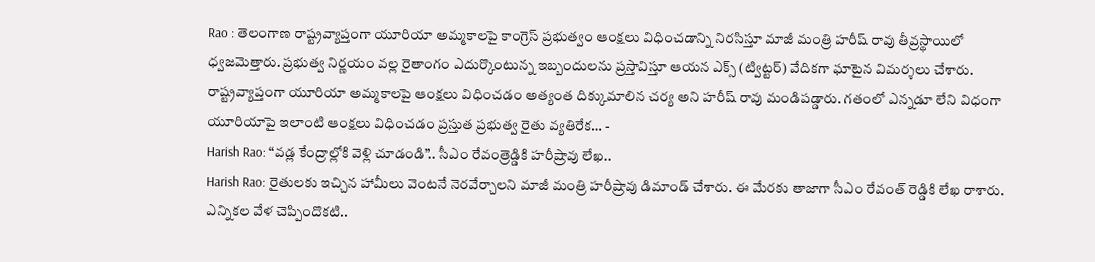Rao : తెలంగాణ రాష్ట్రవ్యాప్తంగా యూరియా అమ్మకాలపై కాంగ్రెస్ ప్రభుత్వం ఆంక్షలు విధించడాన్ని నిరసిస్తూ మాజీ మంత్రి హరీష్ రావు తీవ్రస్థాయిలో ధ్వజమెత్తారు. ప్రభుత్వ నిర్ణయం వల్ల రైతాంగం ఎదుర్కొంటున్న ఇబ్బందులను ప్రస్తావిస్తూ ఆయన ఎక్స్ (ట్విట్టర్) వేదికగా ఘాటైన విమర్శలు చేశారు. రాష్ట్రవ్యాప్తంగా యూరియా అమ్మకాలపై ఆంక్షలు విధించడం అత్యంత దిక్కుమాలిన చర్య అని హరీష్ రావు మండిపడ్డారు. గతంలో ఎన్నడూ లేని విధంగా యూరియాపై ఇలాంటి ఆంక్షలు విధించడం ప్రస్తుత ప్రభుత్వ రైతు వ్యతిరేక… -
Harish Rao: “వడ్ల కేంద్రాల్లోకి వెళ్లి చూడండి”.. సీఎం రేవంత్రెడ్డికి హరీష్రావు లేఖ..
Harish Rao: రైతులకు ఇచ్చిన హామీలు వెంటనే నెరవేర్చాలని మాజీ మంత్రి హరీష్రావు డిమాండ్ చేశారు. ఈ మేరకు తాజాగా సీఎం రేవంత్ రెడ్డికి లేఖ రాశారు. ఎన్నికల వేళ చెప్పిందొకటి..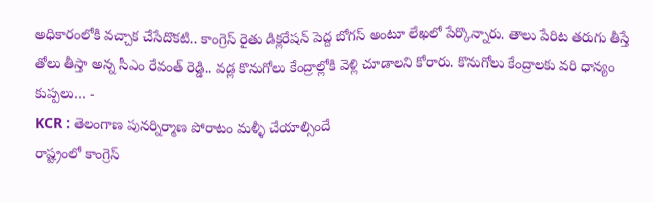అధికారంలోకి వచ్చాక చేసేదొకటి.. కాంగ్రెస్ రైతు డిక్లరేషన్ పెద్ద బోగస్ అంటూ లేఖలో పేర్కొన్నారు. తాలు పేరిట తరుగు తీస్తే తోలు తీస్తా అన్న సీఎం రేవంత్ రెడ్డి.. వడ్ల కొనుగోలు కేంద్రాల్లోకి వెళ్లి చూడాలని కోరారు. కొనుగోలు కేంద్రాలకు వరి ధాన్యం కుప్పలు… -
KCR : తెలంగాణ పునర్నిర్మాణ పోరాటం మళ్ళీ చేయాల్సిందే
రాష్ట్రంలో కాంగ్రెస్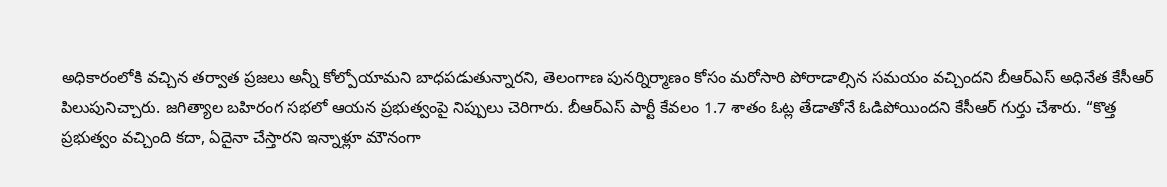అధికారంలోకి వచ్చిన తర్వాత ప్రజలు అన్నీ కోల్పోయామని బాధపడుతున్నారని, తెలంగాణ పునర్నిర్మాణం కోసం మరోసారి పోరాడాల్సిన సమయం వచ్చిందని బీఆర్ఎస్ అధినేత కేసీఆర్ పిలుపునిచ్చారు. జగిత్యాల బహిరంగ సభలో ఆయన ప్రభుత్వంపై నిప్పులు చెరిగారు. బీఆర్ఎస్ పార్టీ కేవలం 1.7 శాతం ఓట్ల తేడాతోనే ఓడిపోయిందని కేసీఆర్ గుర్తు చేశారు. “కొత్త ప్రభుత్వం వచ్చింది కదా, ఏదైనా చేస్తారని ఇన్నాళ్లూ మౌనంగా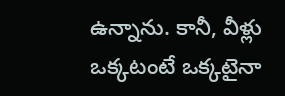ఉన్నాను. కానీ, వీళ్లు ఒక్కటంటే ఒక్కటైనా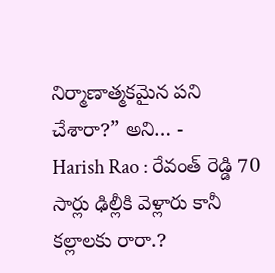నిర్మాణాత్మకమైన పని చేశారా?” అని… -
Harish Rao : రేవంత్ రెడ్డి 70 సార్లు ఢిల్లీకి వెళ్లారు కానీ కల్లాలకు రారా.?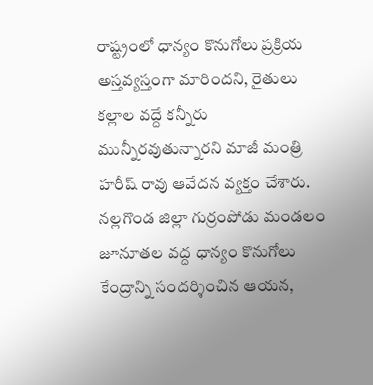రాష్ట్రంలో ధాన్యం కొనుగోలు ప్రక్రియ అస్తవ్యస్తంగా మారిందని, రైతులు కల్లాల వద్దే కన్నీరు మున్నీరవుతున్నారని మాజీ మంత్రి హరీష్ రావు ఆవేదన వ్యక్తం చేశారు. నల్లగొండ జిల్లా గుర్రంపోడు మండలం జూనూతల వద్ద ధాన్యం కొనుగోలు కేంద్రాన్ని సందర్శించిన ఆయన,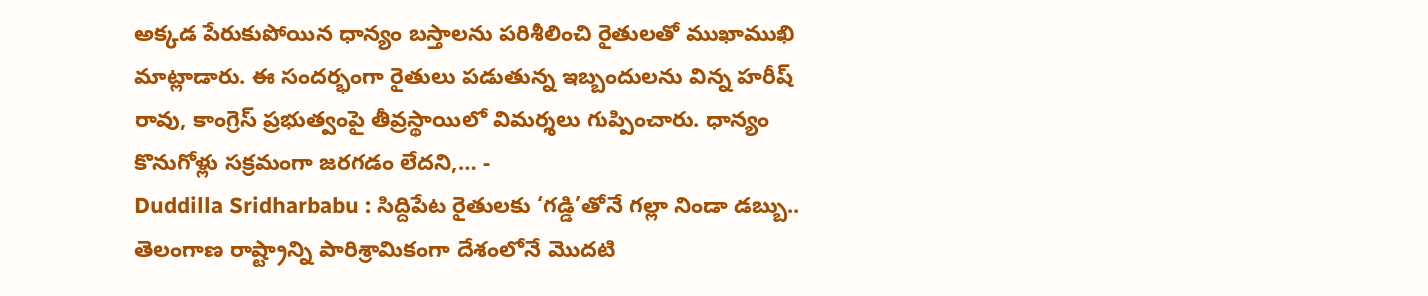అక్కడ పేరుకుపోయిన ధాన్యం బస్తాలను పరిశీలించి రైతులతో ముఖాముఖి మాట్లాడారు. ఈ సందర్భంగా రైతులు పడుతున్న ఇబ్బందులను విన్న హరీష్ రావు, కాంగ్రెస్ ప్రభుత్వంపై తీవ్రస్థాయిలో విమర్శలు గుప్పించారు. ధాన్యం కొనుగోళ్లు సక్రమంగా జరగడం లేదని,… -
Duddilla Sridharbabu : సిద్దిపేట రైతులకు ‘గడ్డి’తోనే గల్లా నిండా డబ్బు..
తెలంగాణ రాష్ట్రాన్ని పారిశ్రామికంగా దేశంలోనే మొదటి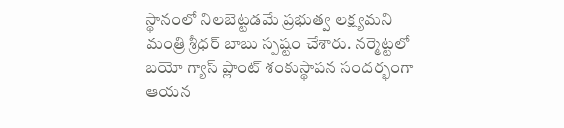స్థానంలో నిలబెట్టడమే ప్రభుత్వ లక్ష్యమని మంత్రి శ్రీధర్ బాబు స్పష్టం చేశారు. నర్మెట్టలో బయో గ్యాస్ ప్లాంట్ శంకుస్థాపన సందర్భంగా ఆయన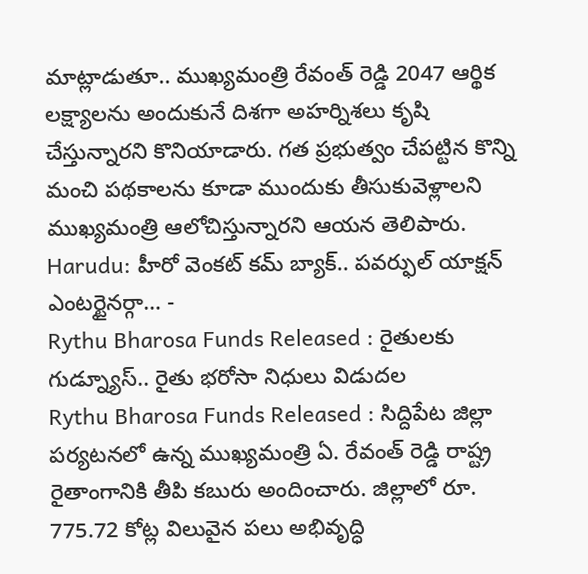మాట్లాడుతూ.. ముఖ్యమంత్రి రేవంత్ రెడ్డి 2047 ఆర్థిక లక్ష్యాలను అందుకునే దిశగా అహర్నిశలు కృషి చేస్తున్నారని కొనియాడారు. గత ప్రభుత్వం చేపట్టిన కొన్ని మంచి పథకాలను కూడా ముందుకు తీసుకువెళ్లాలని ముఖ్యమంత్రి ఆలోచిస్తున్నారని ఆయన తెలిపారు. Harudu: హీరో వెంకట్ కమ్ బ్యాక్.. పవర్ఫుల్ యాక్షన్ ఎంటర్టైనర్గా… -
Rythu Bharosa Funds Released : రైతులకు గుడ్న్యూస్.. రైతు భరోసా నిధులు విడుదల
Rythu Bharosa Funds Released : సిద్దిపేట జిల్లా పర్యటనలో ఉన్న ముఖ్యమంత్రి ఏ. రేవంత్ రెడ్డి రాష్ట్ర రైతాంగానికి తీపి కబురు అందించారు. జిల్లాలో రూ. 775.72 కోట్ల విలువైన పలు అభివృద్ధి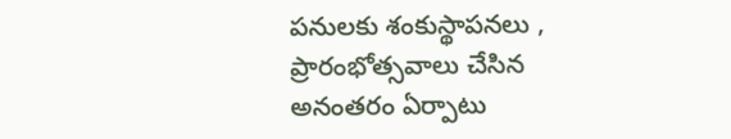పనులకు శంకుస్థాపనలు , ప్రారంభోత్సవాలు చేసిన అనంతరం ఏర్పాటు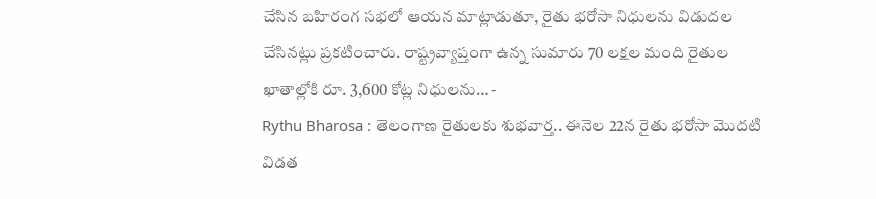చేసిన బహిరంగ సభలో ఆయన మాట్లాడుతూ, రైతు భరోసా నిధులను విడుదల చేసినట్లు ప్రకటించారు. రాష్ట్రవ్యాప్తంగా ఉన్న సుమారు 70 లక్షల మంది రైతుల ఖాతాల్లోకి రూ. 3,600 కోట్ల నిధులను… -
Rythu Bharosa : తెలంగాణ రైతులకు శుభవార్త.. ఈనెల 22న రైతు భరోసా మొదటి విడత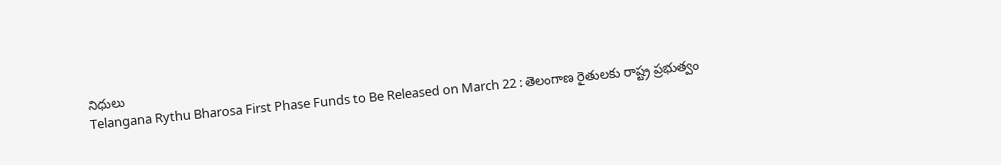నిధులు
Telangana Rythu Bharosa First Phase Funds to Be Released on March 22 : తెలంగాణ రైతులకు రాష్ట్ర ప్రభుత్వం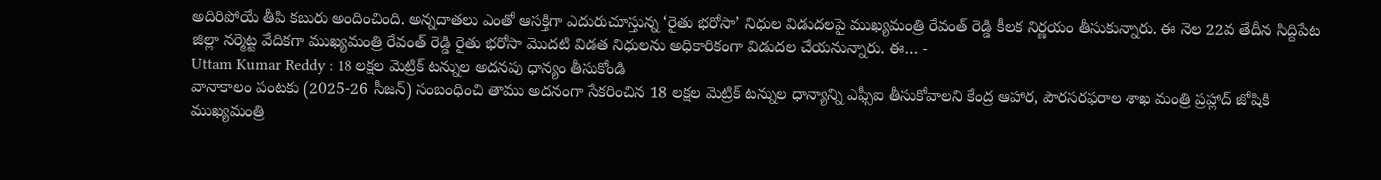అదిరిపోయే తీపి కబురు అందించింది. అన్నదాతలు ఎంతో ఆసక్తిగా ఎదురుచూస్తున్న ‘రైతు భరోసా’ నిధుల విడుదలపై ముఖ్యమంత్రి రేవంత్ రెడ్డి కీలక నిర్ణయం తీసుకున్నారు. ఈ నెల 22వ తేదీన సిద్దిపేట జిల్లా నర్మెట్ట వేదికగా ముఖ్యమంత్రి రేవంత్ రెడ్డి రైతు భరోసా మొదటి విడత నిధులను అధికారికంగా విడుదల చేయనున్నారు. ఈ… -
Uttam Kumar Reddy : 18 లక్షల మెట్రిక్ టన్నుల అదనపు ధాన్యం తీసుకోండి
వానాకాలం పంటకు (2025-26 సీజన్) సంబంధించి తాము అదనంగా సేకరించిన 18 లక్షల మెట్రిక్ టన్నుల ధాన్యాన్ని ఎఫ్సీఐ తీసుకోవాలని కేంద్ర ఆహార, పౌరసరఫరాల శాఖ మంత్రి ప్రహ్లాద్ జోషికి ముఖ్యమంత్రి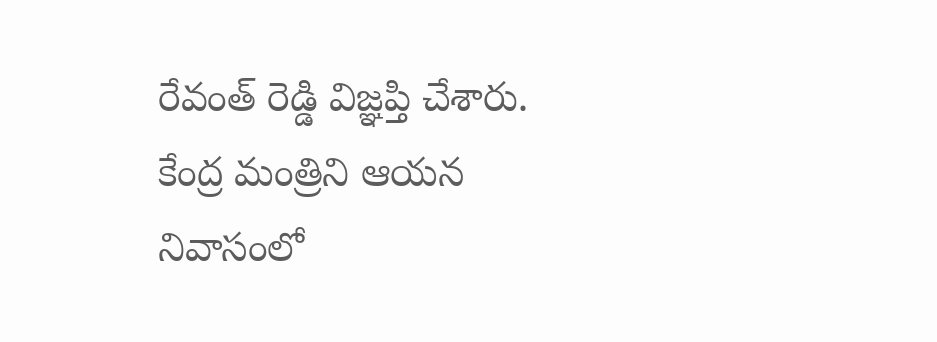రేవంత్ రెడ్డి విజ్ఞప్తి చేశారు. కేంద్ర మంత్రిని ఆయన నివాసంలో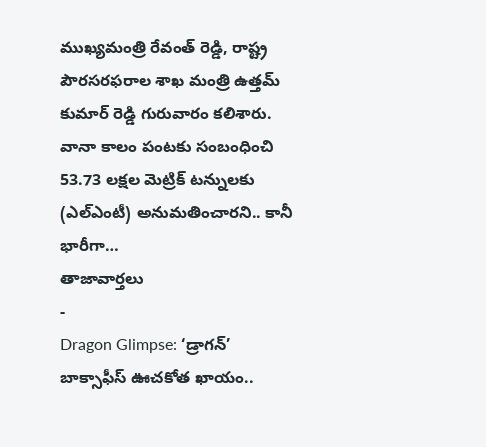ముఖ్యమంత్రి రేవంత్ రెడ్డి, రాష్ట్ర పౌరసరఫరాల శాఖ మంత్రి ఉత్తమ్ కుమార్ రెడ్డి గురువారం కలిశారు. వానా కాలం పంటకు సంబంధించి 53.73 లక్షల మెట్రిక్ టన్నులకు (ఎల్ఎంటీ) అనుమతించారని.. కానీ భారీగా…
తాజావార్తలు
-
Dragon Glimpse: ‘డ్రాగన్’ బాక్సాఫీస్ ఊచకోత ఖాయం..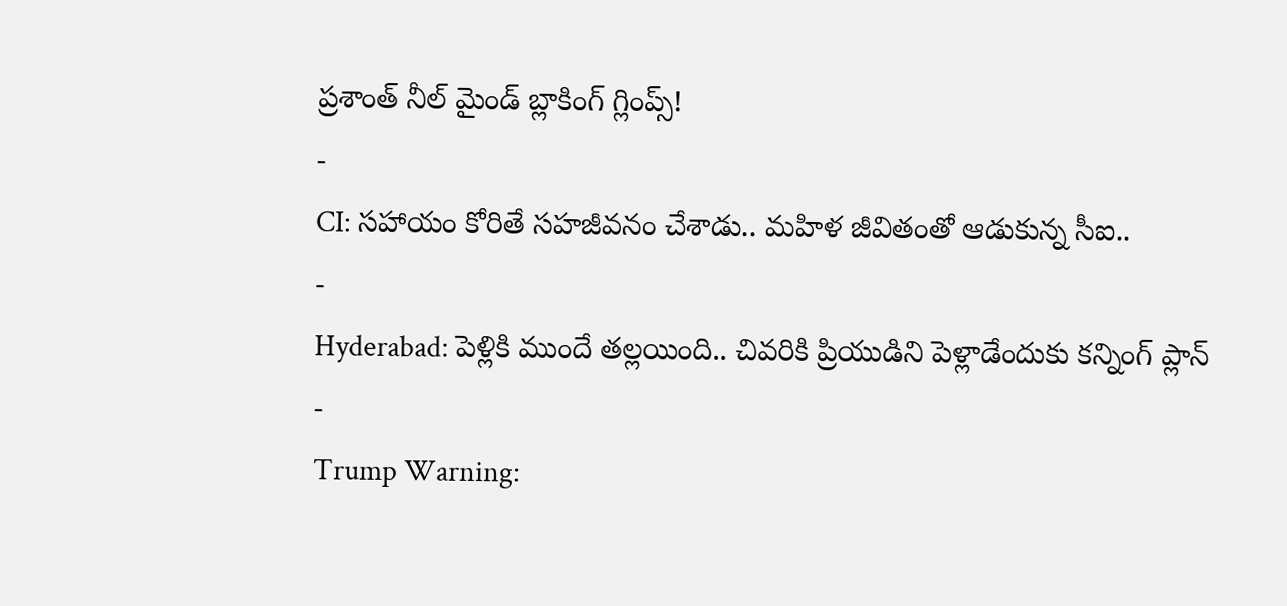ప్రశాంత్ నీల్ మైండ్ బ్లాకింగ్ గ్లింప్స్!
-
CI: సహాయం కోరితే సహజీవనం చేశాడు.. మహిళ జీవితంతో ఆడుకున్న సీఐ..
-
Hyderabad: పెళ్లికి ముందే తల్లయింది.. చివరికి ప్రియుడిని పెళ్లాడేందుకు కన్నింగ్ ప్లాన్
-
Trump Warning: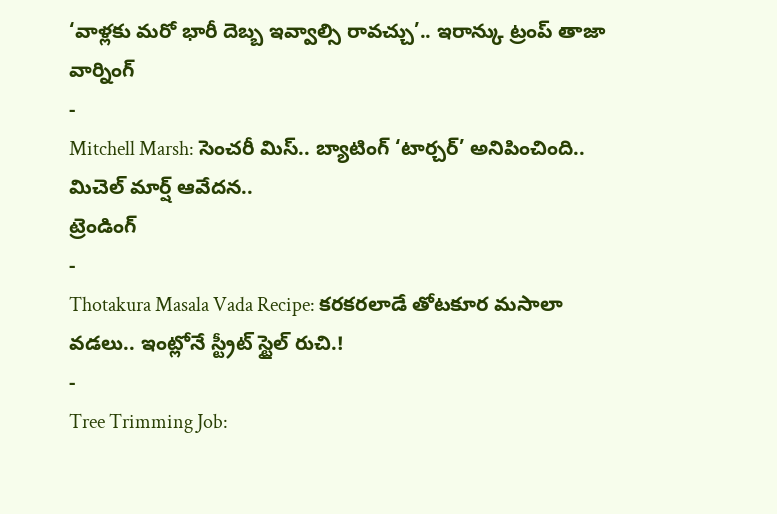‘వాళ్లకు మరో భారీ దెబ్బ ఇవ్వాల్సి రావచ్చు’.. ఇరాన్కు ట్రంప్ తాజా వార్నింగ్
-
Mitchell Marsh: సెంచరీ మిస్.. బ్యాటింగ్ ‘టార్చర్’ అనిపించింది.. మిచెల్ మార్ష్ ఆవేదన..
ట్రెండింగ్
-
Thotakura Masala Vada Recipe: కరకరలాడే తోటకూర మసాలా వడలు.. ఇంట్లోనే స్ట్రీట్ స్టైల్ రుచి.!
-
Tree Trimming Job: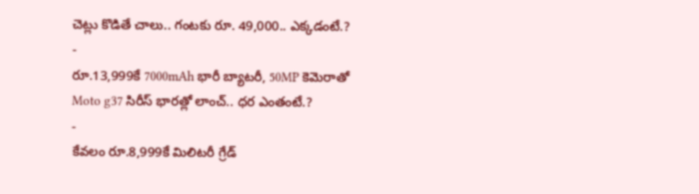చెట్లు కొడితే చాలు.. గంటకు రూ. 49,000.. ఎక్కడంటే.?
-
రూ.13,999కే 7000mAh భారీ బ్యాటరీ, 50MP కెమెరాతో Moto g37 సిరీస్ భారత్లో లాంచ్.. ధర ఎంతంటే.?
-
కేవలం రూ.8,999కే మిలిటరీ గ్రేడ్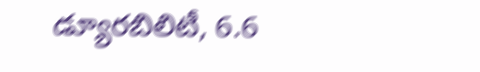డ్యూరబిలిటీ, 6.6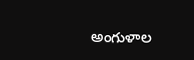అంగుళాల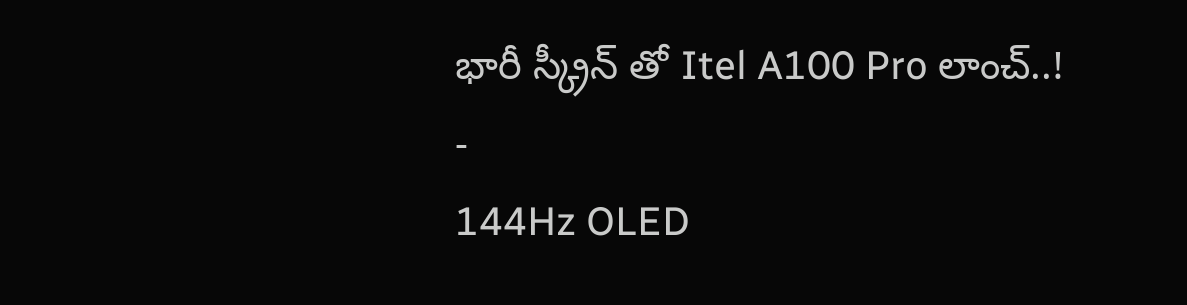భారీ స్క్రీన్ తో Itel A100 Pro లాంచ్..!
-
144Hz OLED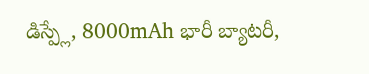డిస్ప్లే, 8000mAh భారీ బ్యాటరీ,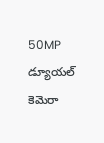50MP డ్యూయల్ కెమెరా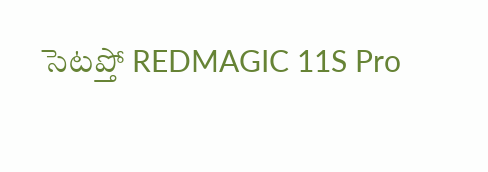సెటప్తో REDMAGIC 11S Pro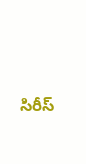సిరీస్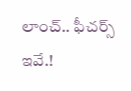లాంచ్.. ఫీచర్స్ ఇవే.!